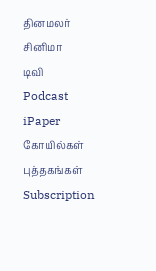தினமலர்
சினிமா
டிவி
Podcast
iPaper
கோயில்கள்
புத்தகங்கள்
Subscription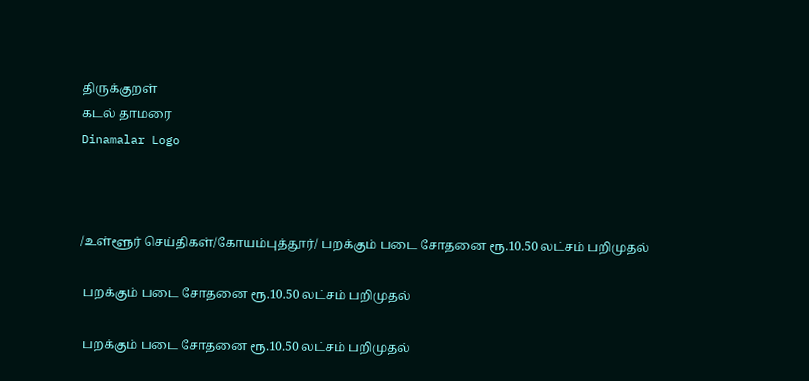திருக்குறள்
கடல் தாமரை
Dinamalar Logo



/உள்ளூர் செய்திகள்/கோயம்புத்தூர்/ பறக்கும் படை சோதனை ரூ.10.50 லட்சம் பறிமுதல்

 பறக்கும் படை சோதனை ரூ.10.50 லட்சம் பறிமுதல்

 பறக்கும் படை சோதனை ரூ.10.50 லட்சம் பறிமுதல்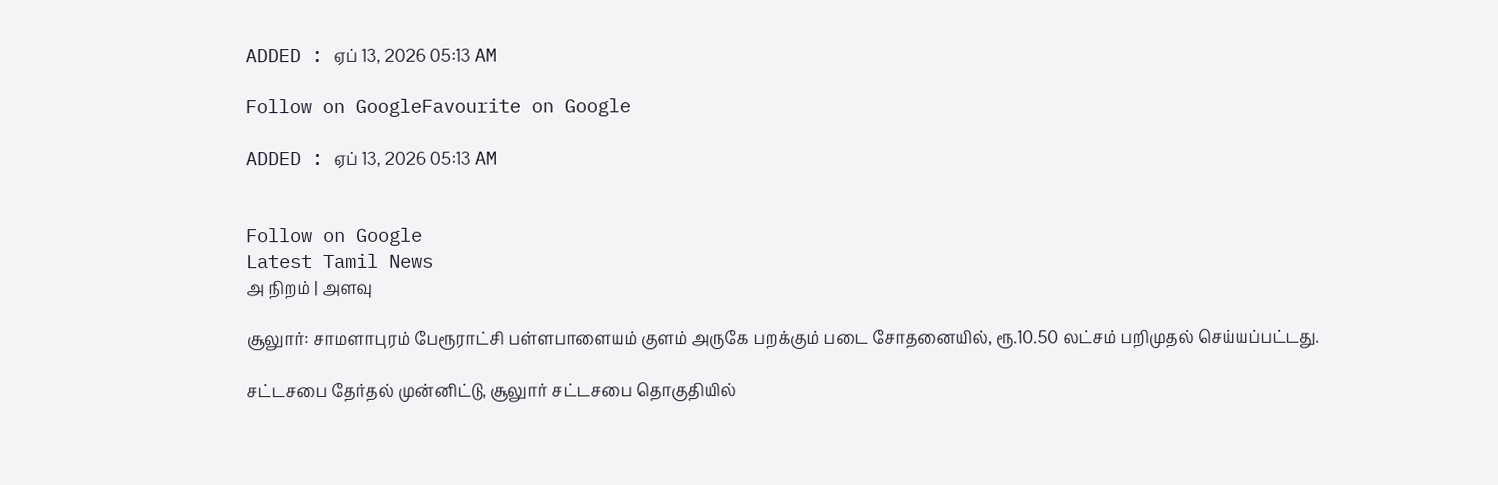ADDED : ஏப் 13, 2026 05:13 AM

Follow on GoogleFavourite on Google

ADDED : ஏப் 13, 2026 05:13 AM


Follow on Google
Latest Tamil News
அ நிறம் | அளவு

சூலுார்: சாமளாபுரம் பேரூராட்சி பள்ளபாளையம் குளம் அருகே பறக்கும் படை சோதனையில், ரூ.10.50 லட்சம் பறிமுதல் செய்யப்பட்டது.

சட்டசபை தேர்தல் முன்னிட்டு, சூலுார் சட்டசபை தொகுதியில்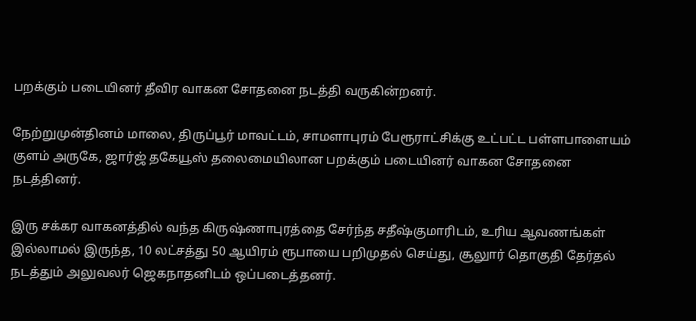பறக்கும் படையினர் தீவிர வாகன சோதனை நடத்தி வருகின்றனர்.

நேற்றுமுன்தினம் மாலை, திருப்பூர் மாவட்டம், சாமளாபுரம் பேரூராட்சிக்கு உட்பட்ட பள்ளபாளையம் குளம் அருகே, ஜார்ஜ் தகேயூஸ் தலைமையிலான பறக்கும் படையினர் வாகன சோதனை நடத்தினர்.

இரு சக்கர வாகனத்தில் வந்த கிருஷ்ணாபுரத்தை சேர்ந்த சதீஷ்குமாரிடம், உரிய ஆவணங்கள் இல்லாமல் இருந்த, 10 லட்சத்து 50 ஆயிரம் ரூபாயை பறிமுதல் செய்து, சூலுார் தொகுதி தேர்தல் நடத்தும் அலுவலர் ஜெகநாதனிடம் ஒப்படைத்தனர்.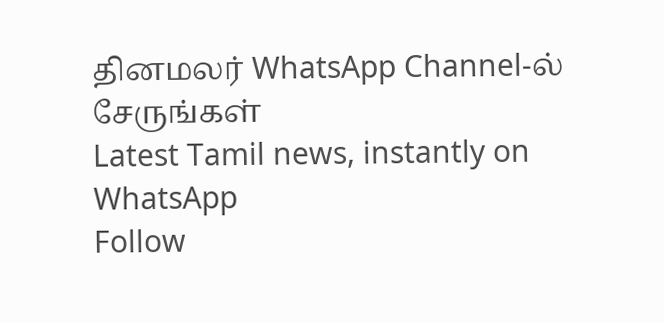தினமலர் WhatsApp Channel-ல் சேருங்கள்
Latest Tamil news, instantly on WhatsApp
Follow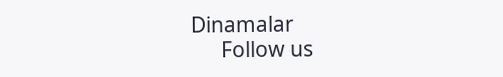Dinamalar
      Follow us